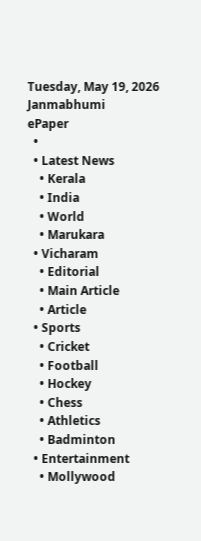Tuesday, May 19, 2026
Janmabhumi
ePaper
  •
  • Latest News
    • Kerala
    • India
    • World
    • Marukara
  • Vicharam
    • Editorial
    • Main Article
    • Article
  • Sports
    • Cricket
    • Football
    • Hockey
    • Chess
    • Athletics
    • Badminton
  • Entertainment
    • Mollywood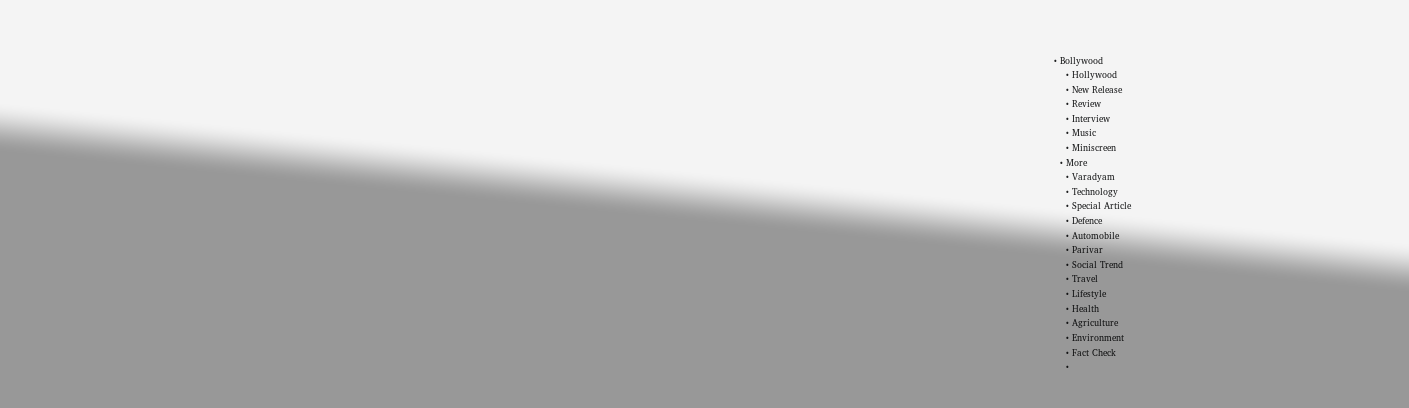• Bollywood
    • Hollywood
    • New Release
    • Review
    • Interview
    • Music
    • Miniscreen
  • More
    • Varadyam
    • Technology
    • Special Article
    • Defence
    • Automobile
    • Parivar
    • Social Trend
    • Travel
    • Lifestyle
    • Health
    • Agriculture
    • Environment
    • Fact Check
    •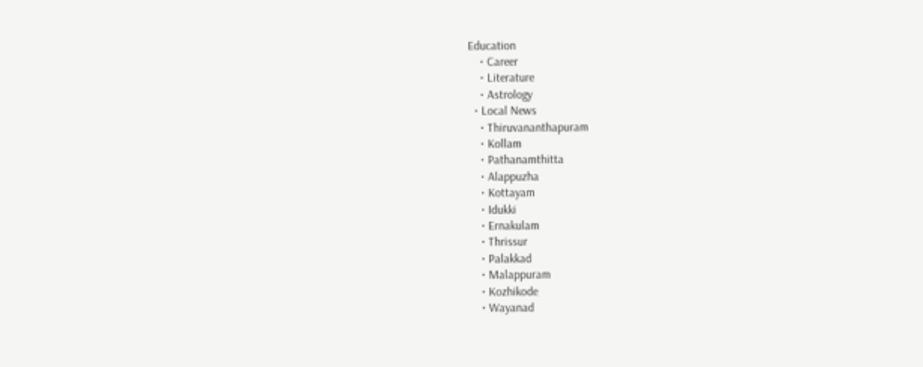Education
    • Career
    • Literature
    • Astrology
  • Local News
    • Thiruvananthapuram
    • Kollam
    • Pathanamthitta
    • Alappuzha
    • Kottayam
    • Idukki
    • Ernakulam
    • Thrissur
    • Palakkad
    • Malappuram
    • Kozhikode
    • Wayanad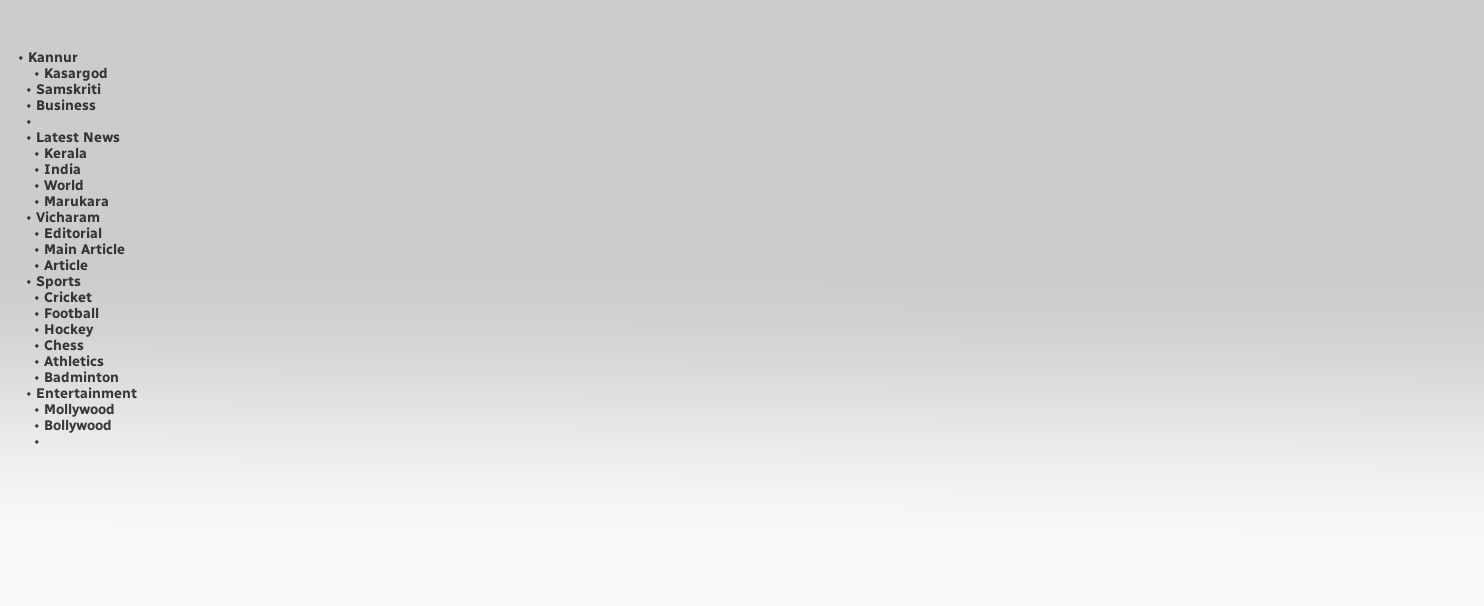• Kannur
    • Kasargod
  • Samskriti
  • Business
  •
  • Latest News
    • Kerala
    • India
    • World
    • Marukara
  • Vicharam
    • Editorial
    • Main Article
    • Article
  • Sports
    • Cricket
    • Football
    • Hockey
    • Chess
    • Athletics
    • Badminton
  • Entertainment
    • Mollywood
    • Bollywood
    •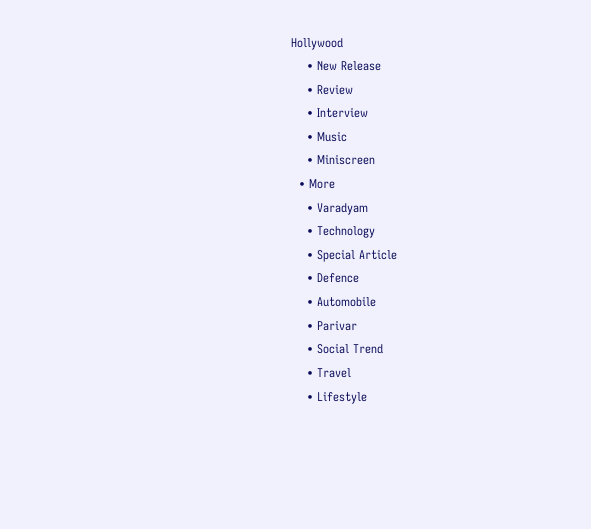Hollywood
    • New Release
    • Review
    • Interview
    • Music
    • Miniscreen
  • More
    • Varadyam
    • Technology
    • Special Article
    • Defence
    • Automobile
    • Parivar
    • Social Trend
    • Travel
    • Lifestyle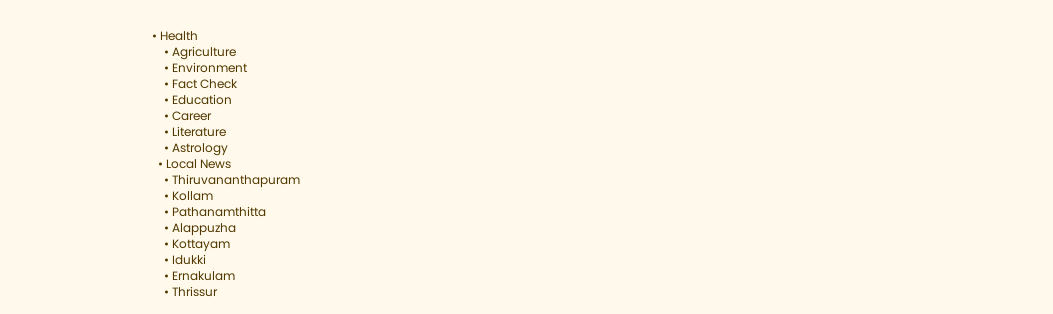• Health
    • Agriculture
    • Environment
    • Fact Check
    • Education
    • Career
    • Literature
    • Astrology
  • Local News
    • Thiruvananthapuram
    • Kollam
    • Pathanamthitta
    • Alappuzha
    • Kottayam
    • Idukki
    • Ernakulam
    • Thrissur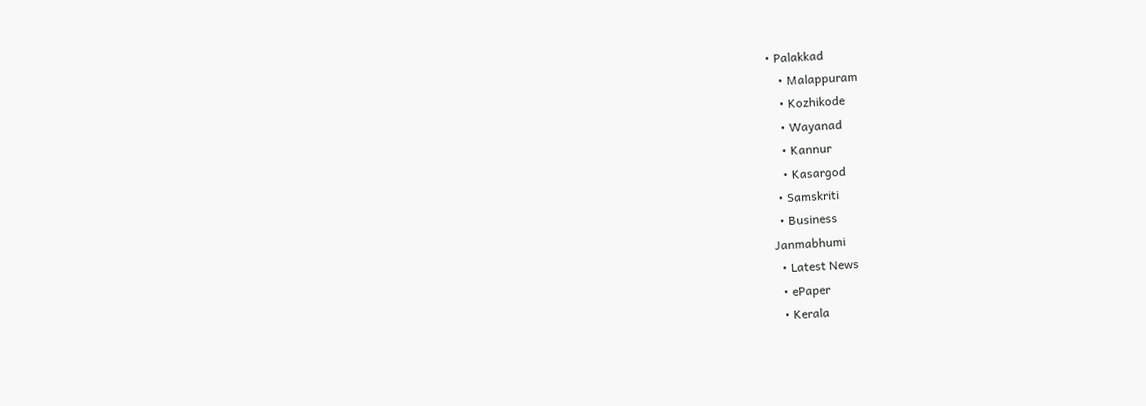• Palakkad
    • Malappuram
    • Kozhikode
    • Wayanad
    • Kannur
    • Kasargod
  • Samskriti
  • Business
Janmabhumi
  • Latest News
  • ePaper
  • Kerala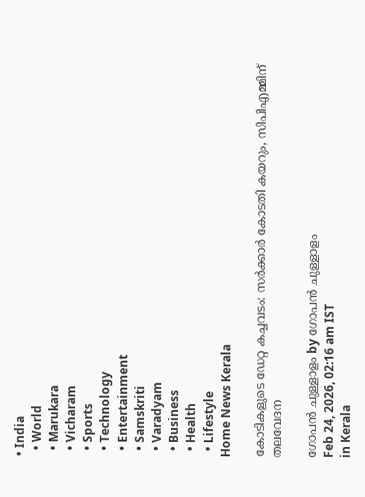• India
  • World
  • Marukara
  • Vicharam
  • Sports
  • Technology
  • Entertainment
  • Samskriti
  • Varadyam
  • Business
  • Health
  • Lifestyle
Home News Kerala

കോടികളുടെ ഡേറ്റ കച്ചവടം: സര്‍ക്കാര്‍ കോടതി കയറും, സിപിഎമ്മിന് തലവേദന

ഗോപന്‍ ചുള്ളാളം by ഗോപന്‍ ചുള്ളാളം
Feb 24, 2026, 02:16 am IST
in Kerala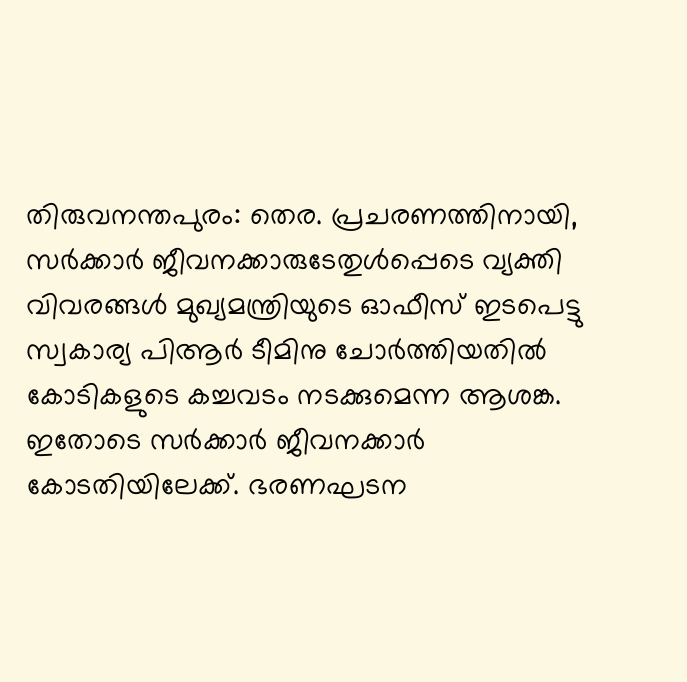തിരുവനന്തപുരം: തെര. പ്രചരണത്തിനായി, സര്‍ക്കാര്‍ ജീവനക്കാരുടേതുള്‍പ്പെടെ വ്യക്തി വിവരങ്ങള്‍ മുഖ്യമന്ത്രിയുടെ ഓഫീസ് ഇടപെട്ടു സ്വകാര്യ പിആര്‍ ടീമിനു ചോര്‍ത്തിയതില്‍ കോടികളുടെ കച്ചവടം നടക്കുമെന്ന ആശങ്ക. ഇതോടെ സര്‍ക്കാര്‍ ജീവനക്കാര്‍ കോടതിയിലേക്ക്. ഭരണഘടന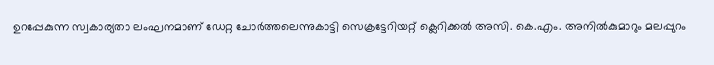ഉറപ്പേകുന്ന സ്വകാര്യതാ ലംഘനമാണ് ഡേറ്റ ചോര്‍ത്തലെന്നുകാട്ടി സെക്രട്ടേറിയറ്റ് ക്ലെറിക്കല്‍ അസി. കെ.എം. അനില്‍കുമാറും മലപ്പുറം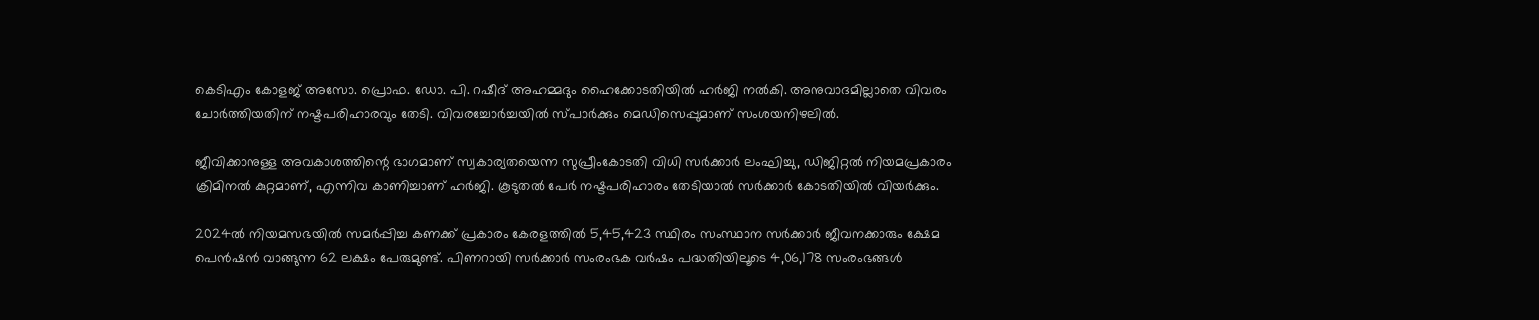കെടിഎം കോളജ് അസോ. പ്രൊഫ. ഡോ. പി. റഷീദ് അഹമ്മദും ഹൈക്കോടതിയില്‍ ഹര്‍ജി നല്‍കി. അനുവാദമില്ലാതെ വിവരം ചോര്‍ത്തിയതിന് നഷ്ടപരിഹാരവും തേടി. വിവരച്ചോര്‍ച്ചയില്‍ സ്പാര്‍ക്കും മെഡിസെപ്പുമാണ് സംശയനിഴലില്‍.

ജീവിക്കാനുള്ള അവകാശത്തിന്റെ ഭാഗമാണ് സ്വകാര്യതയെന്ന സുപ്രീംകോടതി വിധി സര്‍ക്കാര്‍ ലംഘിച്ചു, ഡിജിറ്റല്‍ നിയമപ്രകാരം ക്രിമിനല്‍ കുറ്റമാണ്, എന്നിവ കാണിച്ചാണ് ഹര്‍ജി. കൂടുതല്‍ പേര്‍ നഷ്ടപരിഹാരം തേടിയാല്‍ സര്‍ക്കാര്‍ കോടതിയില്‍ വിയര്‍ക്കും.

2024ല്‍ നിയമസഭയില്‍ സമര്‍പ്പിച്ച കണക്ക് പ്രകാരം കേരളത്തില്‍ 5,45,423 സ്ഥിരം സംസ്ഥാന സര്‍ക്കാര്‍ ജീവനക്കാരും ക്ഷേമ പെന്‍ഷന്‍ വാങ്ങുന്ന 62 ലക്ഷം പേരുമുണ്ട്. പിണറായി സര്‍ക്കാര്‍ സംരംഭക വര്‍ഷം പദ്ധതിയിലൂടെ 4,06,178 സംരംഭങ്ങള്‍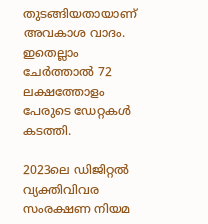തുടങ്ങിയതായാണ് അവകാശ വാദം. ഇതെല്ലാം ചേര്‍ത്താല്‍ 72 ലക്ഷത്തോളം പേരുടെ ഡേറ്റകള്‍ കടത്തി.

2023ലെ ഡിജിറ്റല്‍ വ്യക്തിവിവര സംരക്ഷണ നിയമ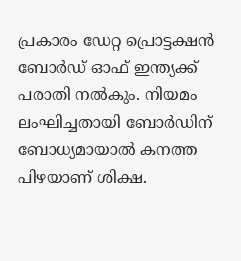പ്രകാരം ഡേറ്റ പ്രൊട്ടക്ഷന്‍ ബോര്‍ഡ് ഓഫ് ഇന്ത്യക്ക് പരാതി നല്‍കും. നിയമം ലംഘിച്ചതായി ബോര്‍ഡിന് ബോധ്യമായാല്‍ കനത്ത പിഴയാണ് ശിക്ഷ.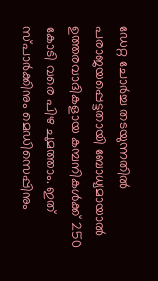ഡേറ്റ ചോര്‍ച്ച തടയുന്നതില്‍ പരാജയപ്പെട്ടതായി ബോധ്യമായാല്‍ ഉത്തരവാദികളായ കമ്പനികള്‍ക്ക് 250 കോടി വരെ പിഴ ചുമത്താം. ഇത് സ്പാര്‍ക്കിനും മെഡിസെപ്പിനും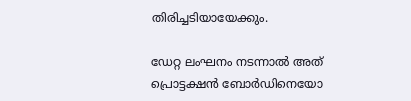തിരിച്ചടിയായേക്കും.

ഡേറ്റ ലംഘനം നടന്നാല്‍ അത് പ്രൊട്ടക്ഷന്‍ ബോര്‍ഡിനെയോ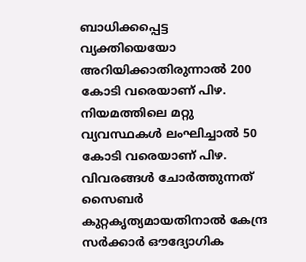ബാധിക്കപ്പെട്ട വ്യക്തിയെയോ അറിയിക്കാതിരുന്നാല്‍ 200 കോടി വരെയാണ് പിഴ. നിയമത്തിലെ മറ്റു വ്യവസ്ഥകള്‍ ലംഘിച്ചാല്‍ 50 കോടി വരെയാണ് പിഴ. വിവരങ്ങള്‍ ചോര്‍ത്തുന്നത് സൈബര്‍ കുറ്റകൃത്യമായതിനാല്‍ കേന്ദ്ര സര്‍ക്കാര്‍ ഔദ്യോഗിക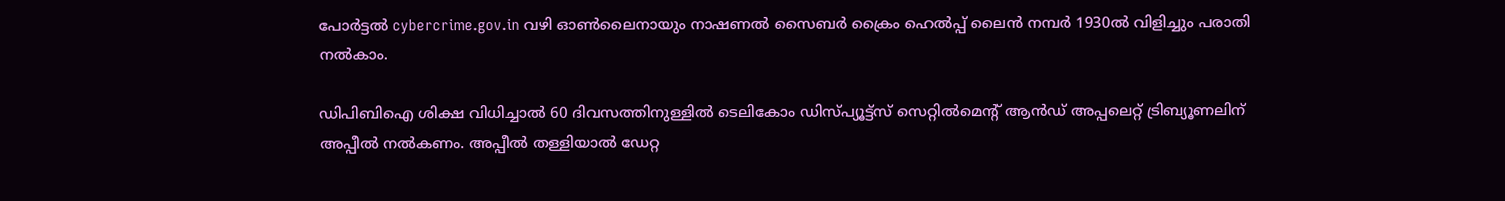പോര്‍ട്ടല്‍ cybercrime.gov.in വഴി ഓണ്‍ലൈനായും നാഷണല്‍ സൈബര്‍ ക്രൈം ഹെല്‍പ്പ് ലൈന്‍ നമ്പര്‍ 1930ല്‍ വിളിച്ചും പരാതി നല്‍കാം.

ഡിപിബിഐ ശിക്ഷ വിധിച്ചാല്‍ 60 ദിവസത്തിനുള്ളില്‍ ടെലികോം ഡിസ്പ്യൂട്ട്‌സ് സെറ്റില്‍മെന്റ് ആന്‍ഡ് അപ്പലെറ്റ് ട്രിബ്യൂണലിന് അപ്പീല്‍ നല്‍കണം. അപ്പീല്‍ തള്ളിയാല്‍ ഡേറ്റ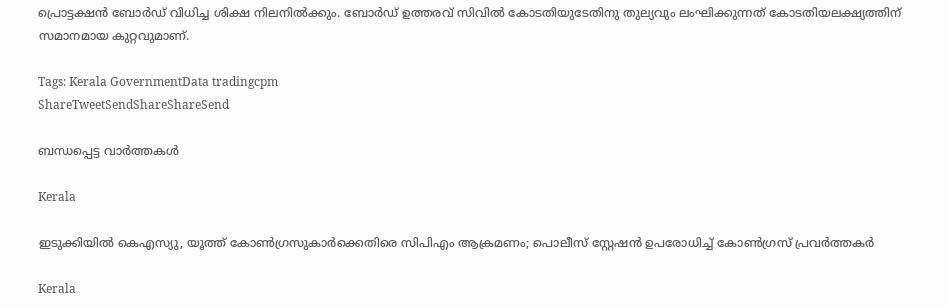പ്രൊട്ടക്ഷന്‍ ബോര്‍ഡ് വിധിച്ച ശിക്ഷ നിലനില്‍ക്കും. ബോര്‍ഡ് ഉത്തരവ് സിവില്‍ കോടതിയുടേതിനു തുല്യവും ലംഘിക്കുന്നത് കോടതിയലക്ഷ്യത്തിന് സമാനമായ കുറ്റവുമാണ്.

Tags: Kerala GovernmentData tradingcpm
ShareTweetSendShareShareSend

ബന്ധപ്പെട്ട വാര്‍ത്തകള്‍

Kerala

ഇടുക്കിയില്‍ കെഎസ്യു, യൂത്ത് കോണ്‍ഗ്രസുകാര്‍ക്കെതിരെ സിപിഎം ആക്രമണം; പൊലീസ് സ്റ്റേഷന്‍ ഉപരോധിച്ച് കോണ്‍ഗ്രസ് പ്രവര്‍ത്തകര്‍

Kerala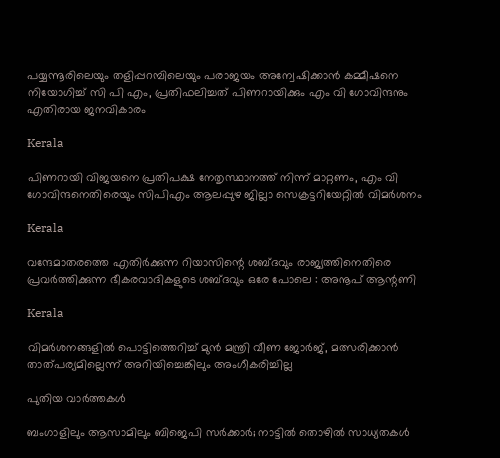പയ്യന്നൂരിലെയും തളിപ്പറമ്പിലെയും പരാജയം അന്വേഷിക്കാന്‍ കമ്മീഷനെ നിയോഗിച്ച് സി പി എം, പ്രതിഫലിച്ചത് പിണറായിക്കും എം വി ഗോവിന്ദനും എതിരായ ജനവികാരം

Kerala

പിണറായി വിജയനെ പ്രതിപക്ഷ നേതൃസ്ഥാനത്ത് നിന്ന് മാറ്റണം, എം വി ഗോവിന്ദനെതിരെയും സിപിഎം ആലപ്പുഴ ജില്ലാ സെക്രട്ടറിയേറ്റില്‍ വിമര്‍ശനം

Kerala

വന്ദേമാതരത്തെ എതിര്‍ക്കുന്ന റിയാസിന്റെ ശബ്ദവും രാജ്യത്തിനെതിരെ പ്രവര്‍ത്തിക്കുന്ന ഭീകരവാദികളുടെ ശബ്ദവും ഒരേ പോലെ : അനൂപ് ആന്റണി

Kerala

വിമര്‍ശനങ്ങളില്‍ പൊട്ടിത്തെറിച്ച് മുന്‍ മന്ത്രി വീണ ജോര്‍ജ്, മത്സരിക്കാന്‍ താത്പര്യമില്ലെന്ന് അറിയിച്ചെങ്കിലും അംഗീകരിച്ചില്ല

പുതിയ വാര്‍ത്തകള്‍

ബംഗാളിലും ആസാമിലും ബിജെപി സര്‍ക്കാര്‍; നാട്ടില്‍ തൊഴില്‍ സാധ്യതകള്‍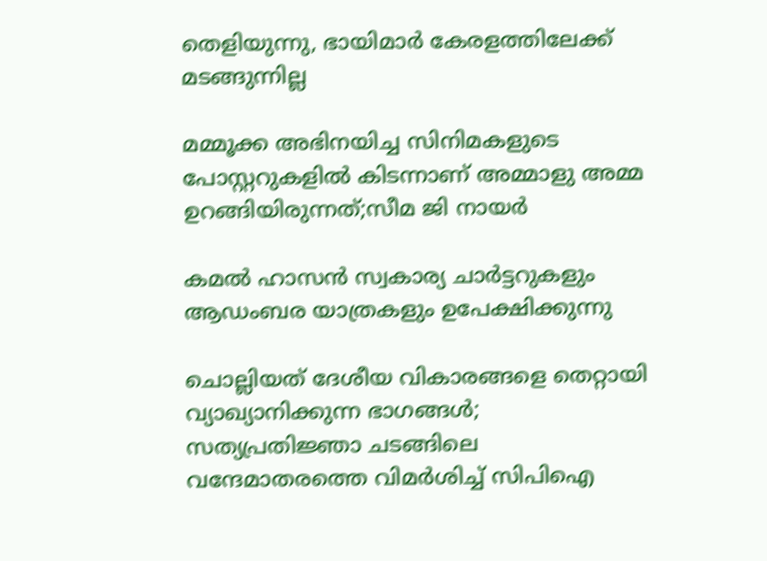തെളിയുന്നു, ഭായിമാര്‍ കേരളത്തിലേക്ക് മടങ്ങുന്നില്ല

മമ്മൂക്ക അഭിനയിച്ച സിനിമകളുടെ പോസ്റ്ററുകളിൽ കിടന്നാണ് അമ്മാളു അമ്മ ഉറങ്ങിയിരുന്നത്;സീമ ജി നായർ

കമൽ ഹാസൻ സ്വകാര്യ ചാർട്ടറുകളും ആഡംബര യാത്രകളും ഉപേക്ഷിക്കുന്നു

ചൊല്ലിയത് ദേശീയ വികാരങ്ങളെ തെറ്റായി വ്യാഖ്യാനിക്കുന്ന ഭാഗങ്ങൾ; സത്യപ്രതിജ്ഞാ ചടങ്ങിലെ വന്ദേമാതരത്തെ വിമർശിച്ച് സിപിഐ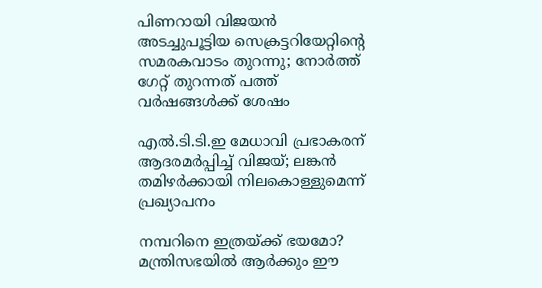പിണറായി വിജയൻ അടച്ചുപൂട്ടിയ സെക്രട്ടറിയേറ്റിന്റെ സമരകവാടം തുറന്നു; നോർത്ത് ഗേറ്റ് തുറന്നത് പത്ത് വർഷങ്ങൾക്ക് ശേഷം

എൽ.ടി.ടി.ഇ മേധാവി പ്രഭാകരന് ആദരമർപ്പിച്ച് വിജയ്; ലങ്കൻ തമിഴർക്കായി നിലകൊള്ളുമെന്ന് പ്രഖ്യാപനം

നമ്പറിനെ ഇത്രയ്‌ക്ക് ഭയമോ? മന്ത്രിസഭയില്‍ ആര്‍ക്കും ഈ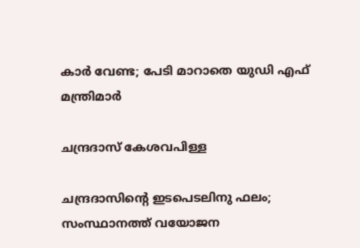കാര്‍ വേണ്ട; പേടി മാറാതെ യുഡി എഫ് മന്ത്രിമാർ

ചന്ദ്രദാസ് കേശവപിള്ള

ചന്ദ്രദാസിന്റെ ഇടപെടലിനു ഫലം; സംസ്ഥാനത്ത് വയോജന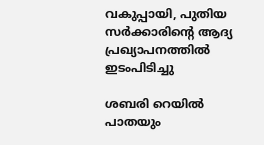വകുപ്പായി, പുതിയ സര്‍ക്കാരിന്റെ ആദ്യ പ്രഖ്യാപനത്തില്‍ ഇടംപിടിച്ചു

ശബരി റെയില്‍ പാതയും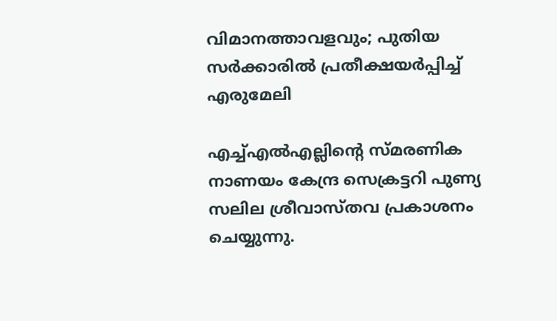വിമാനത്താവളവും; പുതിയ സര്‍ക്കാരില്‍ പ്രതീക്ഷയര്‍പ്പിച്ച് എരുമേലി

എച്ച്എല്‍എല്ലിന്റെ സ്മരണിക നാണയം കേന്ദ്ര സെക്രട്ടറി പുണ്യ സലില ശ്രീവാസ്തവ പ്രകാശനം ചെയ്യുന്നു.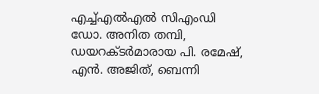എച്ച്എല്‍എല്‍ സിഎംഡി ഡോ. അനിത തമ്പി, ഡയറക്ടര്‍മാരായ പി. രമേഷ്, എന്‍. അജിത്, ബെന്നി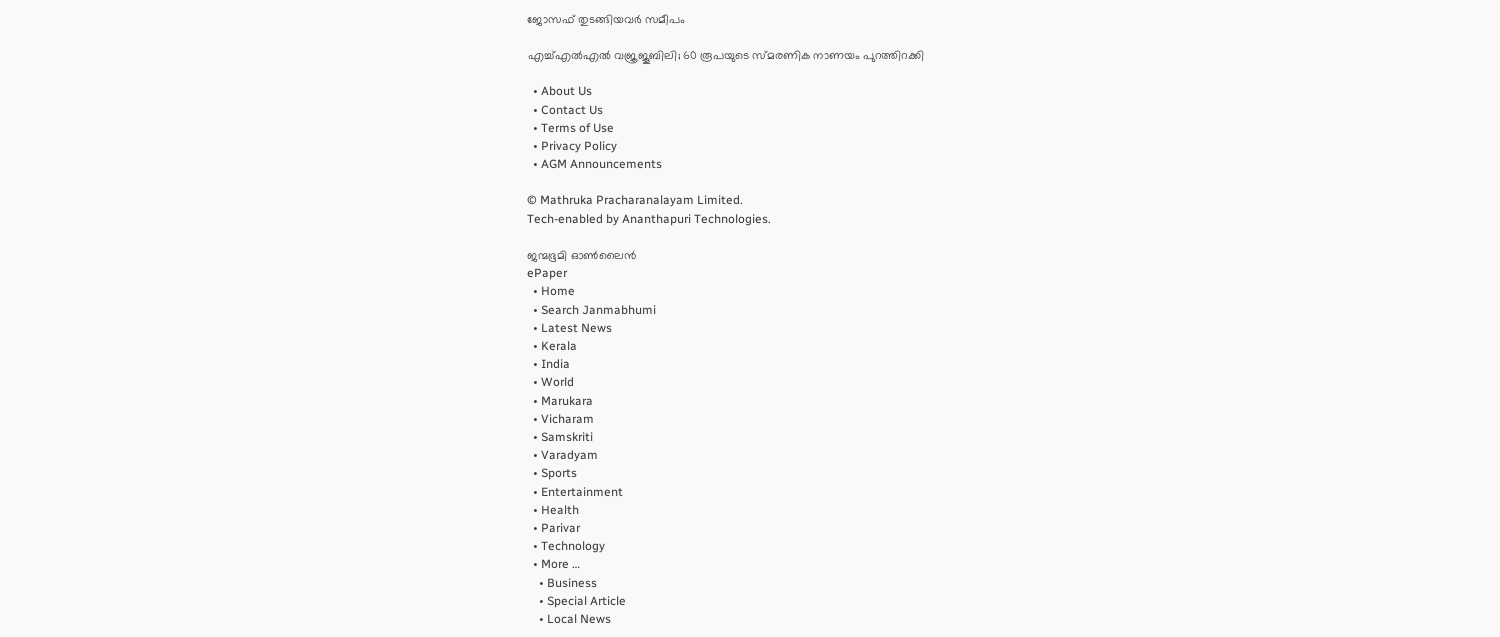ജോസഫ് തുടങ്ങിയവര്‍ സമീപം

എച്ച്എല്‍എല്‍ വജ്രജൂബിലി; 60 രൂപയുടെ സ്മരണിക നാണയം പുറത്തിറക്കി

  • About Us
  • Contact Us
  • Terms of Use
  • Privacy Policy
  • AGM Announcements

© Mathruka Pracharanalayam Limited.
Tech-enabled by Ananthapuri Technologies.

ജന്മഭൂമി ഓണ്‍ലൈന്‍
ePaper
  • Home
  • Search Janmabhumi
  • Latest News
  • Kerala
  • India
  • World
  • Marukara
  • Vicharam
  • Samskriti
  • Varadyam
  • Sports
  • Entertainment
  • Health
  • Parivar
  • Technology
  • More …
    • Business
    • Special Article
    • Local News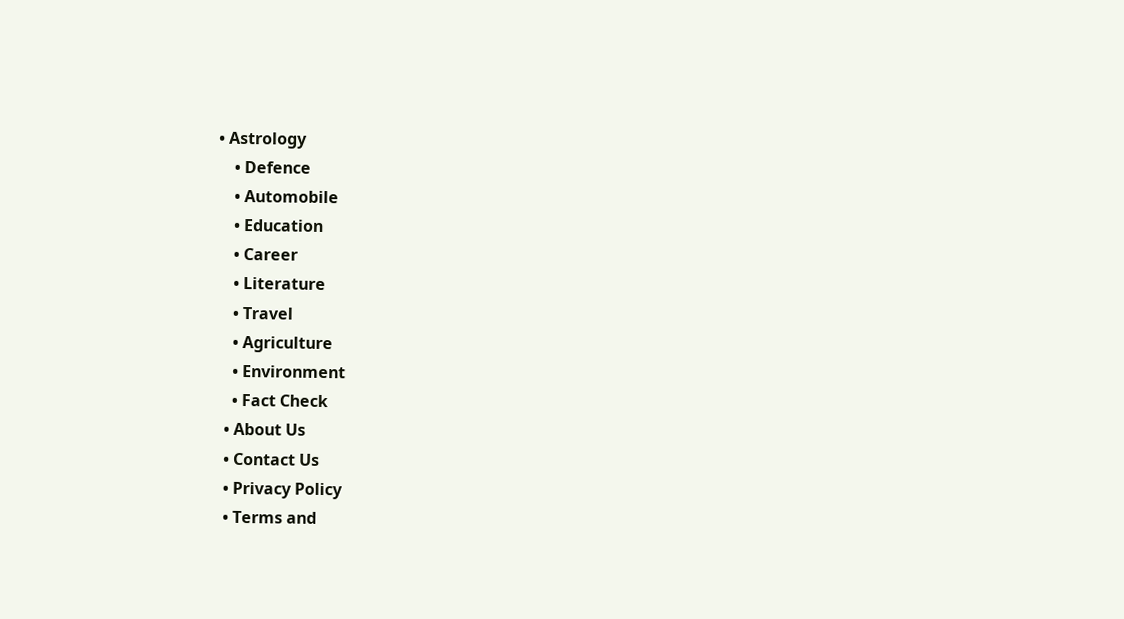• Astrology
    • Defence
    • Automobile
    • Education
    • Career
    • Literature
    • Travel
    • Agriculture
    • Environment
    • Fact Check
  • About Us
  • Contact Us
  • Privacy Policy
  • Terms and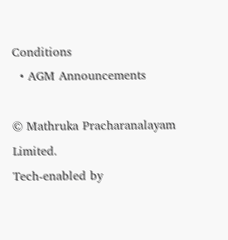Conditions
  • AGM Announcements

© Mathruka Pracharanalayam Limited.
Tech-enabled by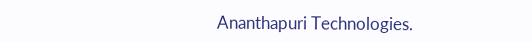Ananthapuri Technologies.